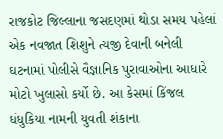રાજકોટ જિલ્લાના જસદણમાં થોડા સમય પહેલાં એક નવજાત શિશુને ત્યજી દેવાની બનેલી ઘટનામાં પોલીસે વૈજ્ઞાનિક પુરાવાઓના આધારે મોટો ખુલાસો કર્યો છે. આ કેસમાં કિંજલ ધંધુકિયા નામની યુવતી શંકાના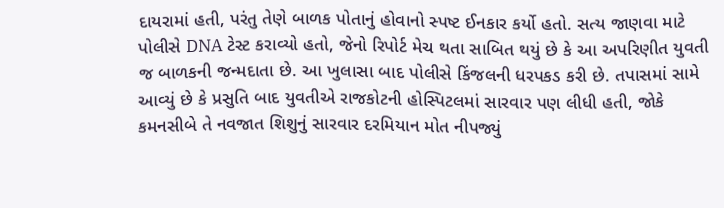દાયરામાં હતી, પરંતુ તેણે બાળક પોતાનું હોવાનો સ્પષ્ટ ઈનકાર કર્યો હતો. સત્ય જાણવા માટે પોલીસે DNA ટેસ્ટ કરાવ્યો હતો, જેનો રિપોર્ટ મેચ થતા સાબિત થયું છે કે આ અપરિણીત યુવતી જ બાળકની જન્મદાતા છે. આ ખુલાસા બાદ પોલીસે કિંજલની ધરપકડ કરી છે. તપાસમાં સામે આવ્યું છે કે પ્રસુતિ બાદ યુવતીએ રાજકોટની હોસ્પિટલમાં સારવાર પણ લીધી હતી, જોકે કમનસીબે તે નવજાત શિશુનું સારવાર દરમિયાન મોત નીપજ્યું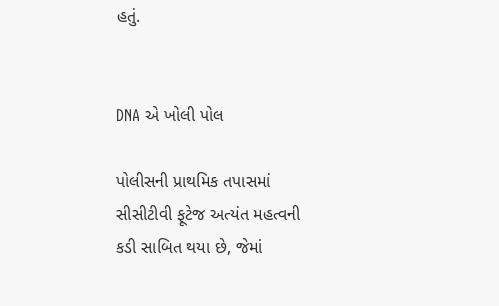હતું.


DNA એ ખોલી પોલ

પોલીસની પ્રાથમિક તપાસમાં સીસીટીવી ફૂટેજ અત્યંત મહત્વની કડી સાબિત થયા છે, જેમાં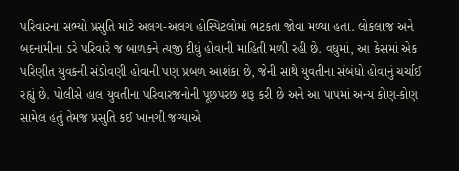પરિવારના સભ્યો પ્રસુતિ માટે અલગ-અલગ હોસ્પિટલોમાં ભટકતા જોવા મળ્યા હતા. લોકલાજ અને બદનામીના ડરે પરિવારે જ બાળકને ત્યજી દીધું હોવાની માહિતી મળી રહી છે. વધુમાં, આ કેસમાં એક પરિણીત યુવકની સંડોવણી હોવાની પણ પ્રબળ આશંકા છે, જેની સાથે યુવતીના સંબંધો હોવાનું ચર્ચાઈ રહ્યું છે. પોલીસે હાલ યુવતીના પરિવારજનોની પૂછપરછ શરૂ કરી છે અને આ પાપમાં અન્ય કોણ-કોણ સામેલ હતું તેમજ પ્રસુતિ કઈ ખાનગી જગ્યાએ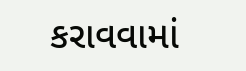કરાવવામાં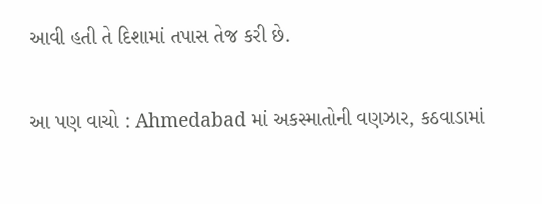આવી હતી તે દિશામાં તપાસ તેજ કરી છે.

આ પણ વાચો : Ahmedabad માં અકસ્માતોની વણઝાર, કઠવાડામાં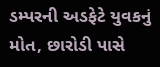ડમ્પરની અડફેટે યુવકનું મોત, છારોડી પાસે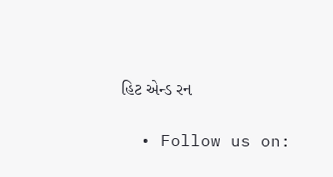હિટ એન્ડ રન

  • Follow us on: